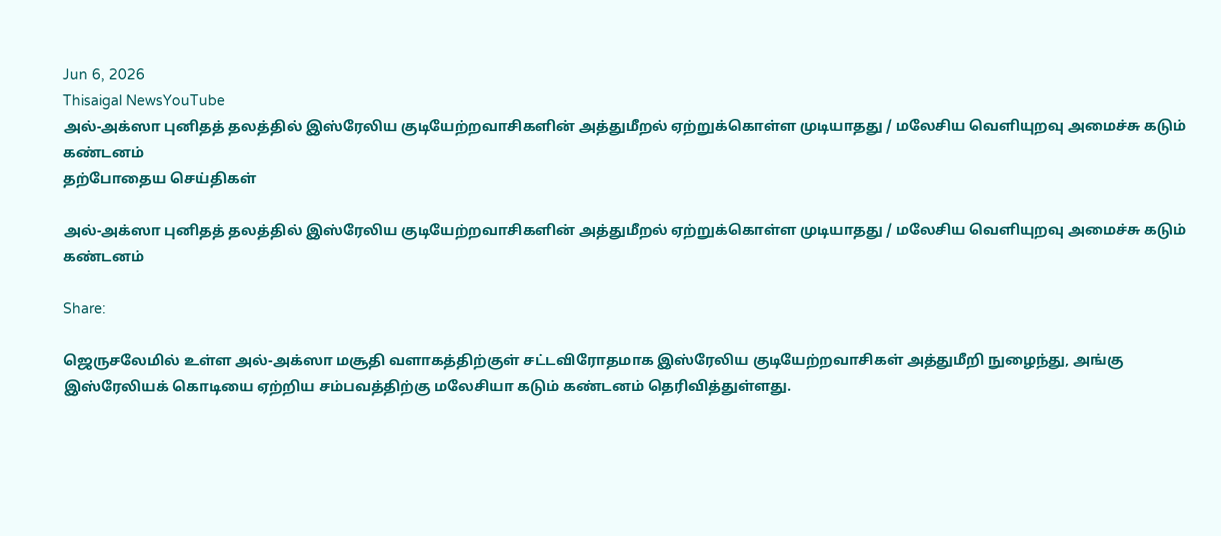Jun 6, 2026
Thisaigal NewsYouTube
அல்-அக்ஸா புனிதத் தலத்தில் இஸ்ரேலிய குடியேற்றவாசிகளின் அத்துமீறல் ஏற்றுக்கொள்ள முடியாதது / மலேசிய வெளியுறவு அமைச்சு கடும் கண்டனம்
தற்போதைய செய்திகள்

அல்-அக்ஸா புனிதத் தலத்தில் இஸ்ரேலிய குடியேற்றவாசிகளின் அத்துமீறல் ஏற்றுக்கொள்ள முடியாதது / மலேசிய வெளியுறவு அமைச்சு கடும் கண்டனம்

Share:

ஜெருசலேமில் உள்ள அல்-அக்ஸா மசூதி வளாகத்திற்குள் சட்டவிரோதமாக இஸ்ரேலிய குடியேற்றவாசிகள் அத்துமீறி நுழைந்து, அங்கு இஸ்ரேலியக் கொடியை ஏற்றிய சம்பவத்திற்கு மலேசியா கடும் கண்டனம் தெரிவித்துள்ளது.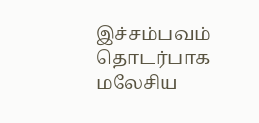இச்சம்பவம் தொடர்பாக மலேசிய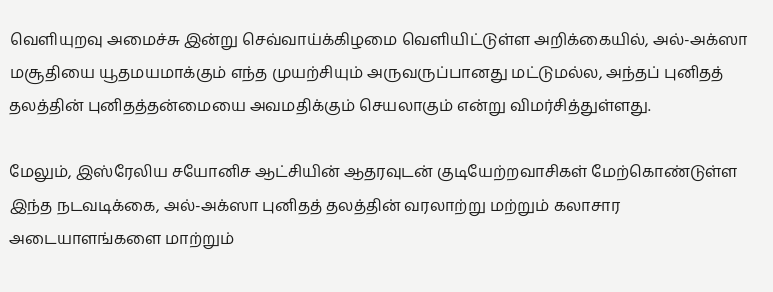வெளியுறவு அமைச்சு இன்று செவ்வாய்க்கிழமை வெளியிட்டுள்ள அறிக்கையில், அல்-அக்ஸா மசூதியை யூதமயமாக்கும் எந்த முயற்சியும் அருவருப்பானது மட்டுமல்ல, அந்தப் புனிதத் தலத்தின் புனிதத்தன்மையை அவமதிக்கும் செயலாகும் என்று விமர்சித்துள்ளது.

மேலும், இஸ்ரேலிய சயோனிச ஆட்சியின் ஆதரவுடன் குடியேற்றவாசிகள் மேற்கொண்டுள்ள இந்த நடவடிக்கை, அல்-அக்ஸா புனிதத் தலத்தின் வரலாற்று மற்றும் கலாசார அடையாளங்களை மாற்றும்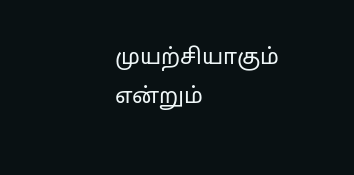முயற்சியாகும் என்றும்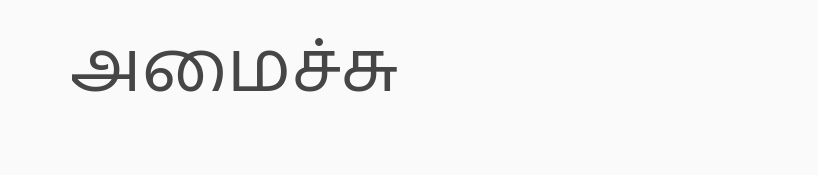அமைச்சு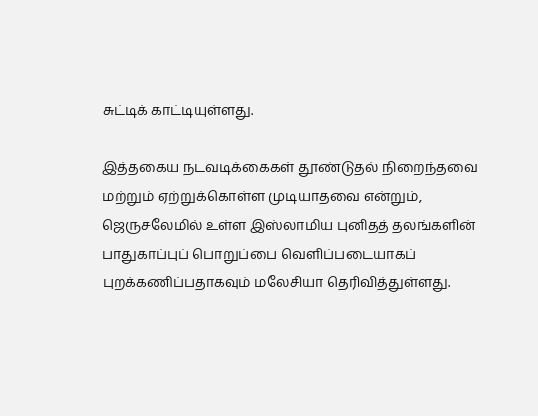சுட்டிக் காட்டியுள்ளது.

இத்தகைய நடவடிக்கைகள் தூண்டுதல் நிறைந்தவை மற்றும் ஏற்றுக்கொள்ள முடியாதவை என்றும், ஜெருசலேமில் உள்ள இஸ்லாமிய புனிதத் தலங்களின் பாதுகாப்புப் பொறுப்பை வெளிப்படையாகப் புறக்கணிப்பதாகவும் மலேசியா தெரிவித்துள்ளது.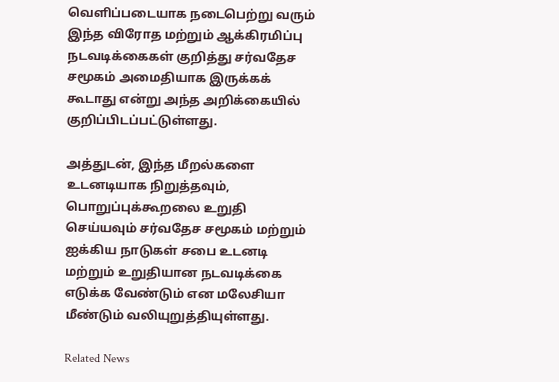வெளிப்படையாக நடைபெற்று வரும் இந்த விரோத மற்றும் ஆக்கிரமிப்பு நடவடிக்கைகள் குறித்து சர்வதேச சமூகம் அமைதியாக இருக்கக் கூடாது என்று அந்த அறிக்கையில் குறிப்பிடப்பட்டுள்ளது.

அத்துடன், இந்த மீறல்களை உடனடியாக நிறுத்தவும், பொறுப்புக்கூறலை உறுதி செய்யவும் சர்வதேச சமூகம் மற்றும் ஐக்கிய நாடுகள் சபை உடனடி மற்றும் உறுதியான நடவடிக்கை எடுக்க வேண்டும் என மலேசியா மீண்டும் வலியுறுத்தியுள்ளது.

Related News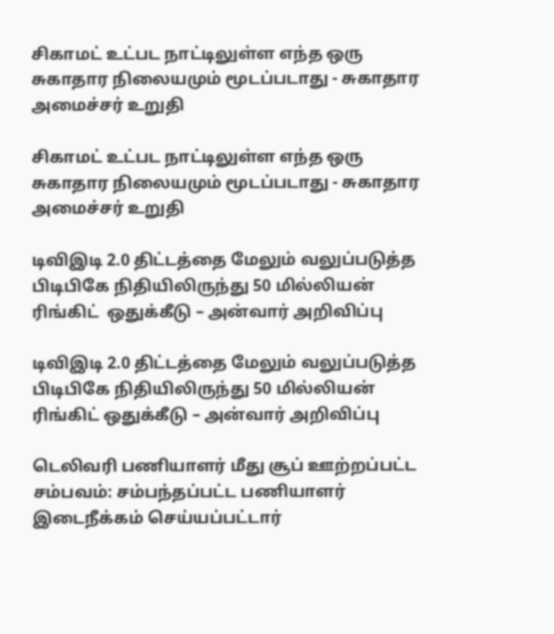சிகாமட் உட்பட நாட்டிலுள்ள எந்த ஒரு சுகாதார நிலையமும் மூடப்படாது - சுகாதார அமைச்சர் உறுதி

சிகாமட் உட்பட நாட்டிலுள்ள எந்த ஒரு சுகாதார நிலையமும் மூடப்படாது - சுகாதார அமைச்சர் உறுதி

டிவிஇடி 2.0 திட்டத்தை மேலும் வலுப்படுத்த பிடிபிகே நிதியிலிருந்து 50 மில்லியன் ரிங்கிட்  ஒதுக்கீடு – அன்வார் அறிவிப்பு

டிவிஇடி 2.0 திட்டத்தை மேலும் வலுப்படுத்த பிடிபிகே நிதியிலிருந்து 50 மில்லியன் ரிங்கிட் ஒதுக்கீடு – அன்வார் அறிவிப்பு

டெலிவரி பணியாளர் மீது சூப் ஊற்றப்பட்ட சம்பவம்: சம்பந்தப்பட்ட பணியாளர் இடைநீக்கம் செய்யப்பட்டார்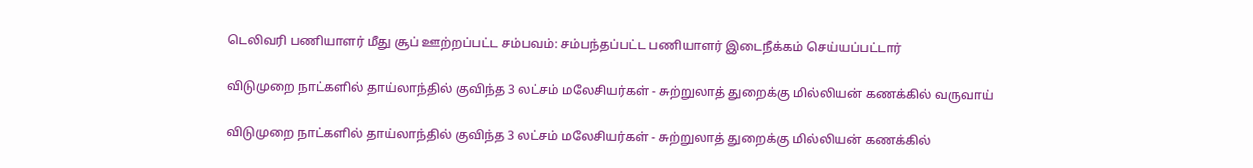டெலிவரி பணியாளர் மீது சூப் ஊற்றப்பட்ட சம்பவம்: சம்பந்தப்பட்ட பணியாளர் இடைநீக்கம் செய்யப்பட்டார்

விடுமுறை நாட்களில் தாய்லாந்தில் குவிந்த 3 லட்சம் மலேசியர்கள் - சுற்றுலாத் துறைக்கு மில்லியன் கணக்கில் வருவாய்

விடுமுறை நாட்களில் தாய்லாந்தில் குவிந்த 3 லட்சம் மலேசியர்கள் - சுற்றுலாத் துறைக்கு மில்லியன் கணக்கில்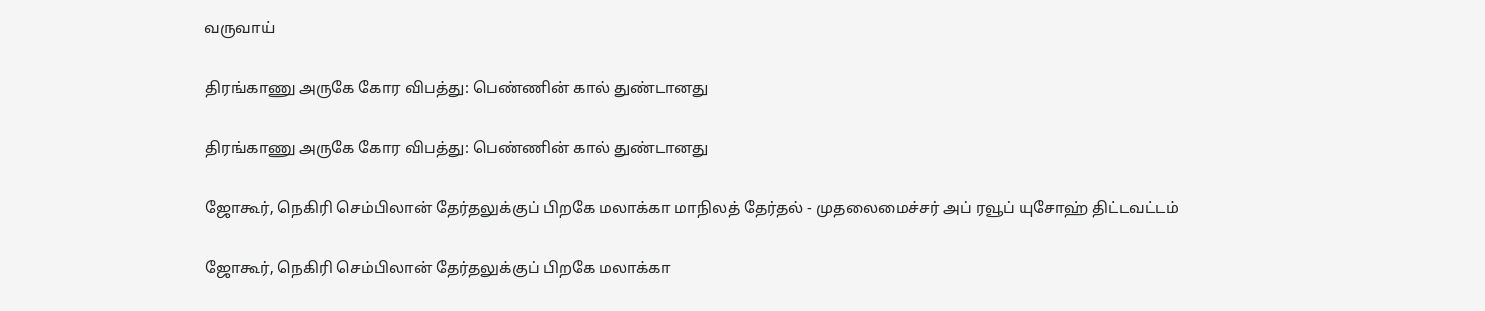வருவாய்

திரங்காணு அருகே கோர விபத்து: பெண்ணின் கால் துண்டானது

திரங்காணு அருகே கோர விபத்து: பெண்ணின் கால் துண்டானது

ஜோகூர், நெகிரி செம்பிலான் தேர்தலுக்குப் பிறகே மலாக்கா மாநிலத் தேர்தல் - முதலைமைச்சர் அப் ரவூப் யுசோஹ் திட்டவட்டம்

ஜோகூர், நெகிரி செம்பிலான் தேர்தலுக்குப் பிறகே மலாக்கா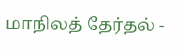மாநிலத் தேர்தல் -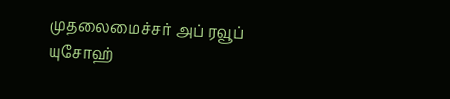முதலைமைச்சர் அப் ரவூப் யுசோஹ்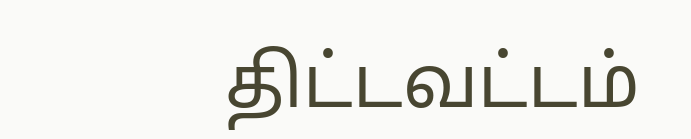திட்டவட்டம்